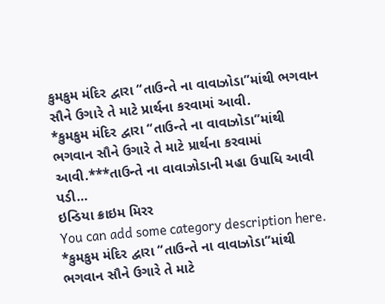કુમકુમ મંદિર દ્વારા “તાઉન્તે ના વાવાઝોડા”માંથી ભગવાન સૌને ઉગારે તે માટે પ્રાર્થના કરવામાં આવી.
*કુમકુમ મંદિર દ્વારા “તાઉન્તે ના વાવાઝોડા”માંથી ભગવાન સૌને ઉગારે તે માટે પ્રાર્થના કરવામાં આવી.***તાઉન્તે ના વાવાઝોડાની મહા ઉપાધિ આવી પડી…
ઇન્ડિયા ક્રાઇમ મિરર
You can add some category description here.
*કુમકુમ મંદિર દ્વારા “તાઉન્તે ના વાવાઝોડા”માંથી ભગવાન સૌને ઉગારે તે માટે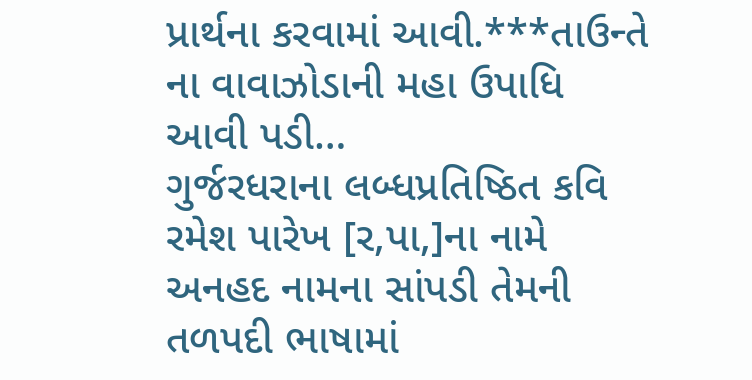પ્રાર્થના કરવામાં આવી.***તાઉન્તે ના વાવાઝોડાની મહા ઉપાધિ આવી પડી…
ગુર્જરધરાના લબ્ધપ્રતિષ્ઠિત કવિ રમેશ પારેખ [ર,પા,]ના નામે અનહદ નામના સાંપડી તેમની તળપદી ભાષામાં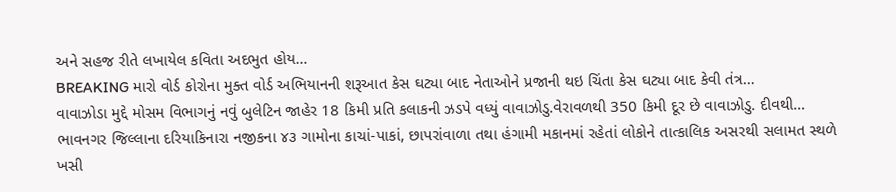અને સહજ રીતે લખાયેલ કવિતા અદભુત હોય…
BREAKING મારો વોર્ડ કોરોના મુક્ત વોર્ડ અભિયાનની શરૂઆત કેસ ઘટ્યા બાદ નેતાઓને પ્રજાની થઇ ચિંતા કેસ ઘટ્યા બાદ કેવી તંત્ર…
વાવાઝોડા મુદ્દે મોસમ વિભાગનું નવું બુલેટિન જાહેર 18 કિમી પ્રતિ કલાકની ઝડપે વધ્યું વાવાઝોડુ.વેરાવળથી 350 કિમી દૂર છે વાવાઝોડુ. દીવથી…
ભાવનગર જિલ્લાના દરિયાકિનારા નજીકના ૪૩ ગામોના કાચાં-પાકાં, છાપરાંવાળા તથા હંગામી મકાનમાં રહેતાં લોકોને તાત્કાલિક અસરથી સલામત સ્થળે ખસી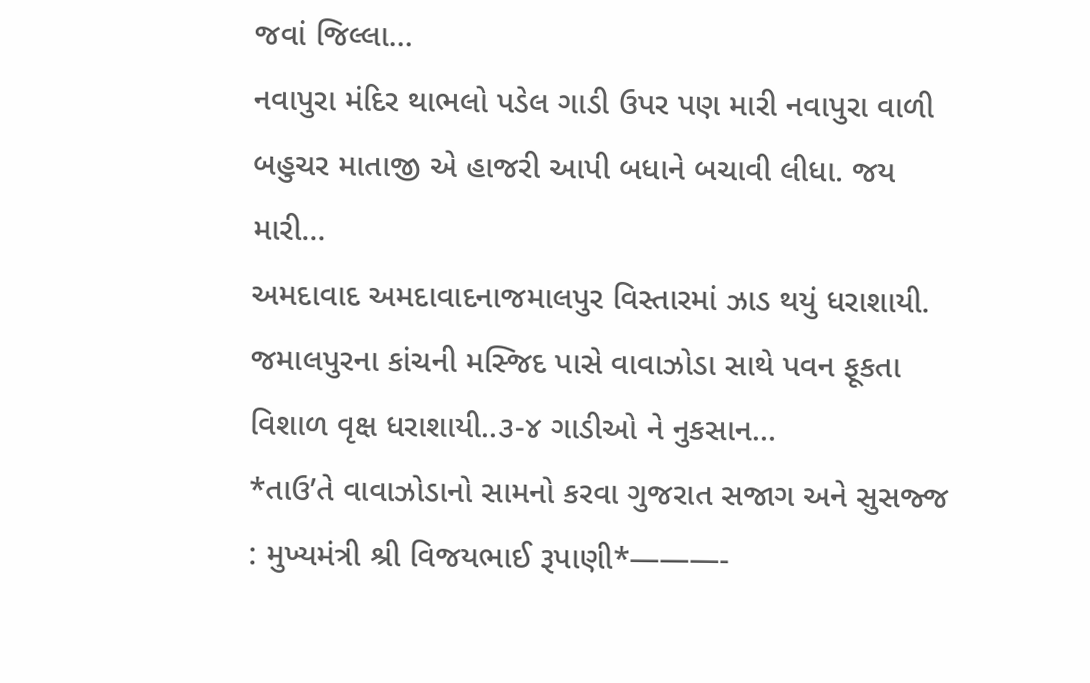જવાં જિલ્લા…
નવાપુરા મંદિર થાભલો પડેલ ગાડી ઉપર પણ મારી નવાપુરા વાળી બહુચર માતાજી એ હાજરી આપી બધાને બચાવી લીધા. જય મારી…
અમદાવાદ અમદાવાદનાજમાલપુર વિસ્તારમાં ઝાડ થયું ધરાશાયી. જમાલપુરના કાંચની મસ્જિદ પાસે વાવાઝોડા સાથે પવન ફૂકતા વિશાળ વૃક્ષ ધરાશાયી..૩-૪ ગાડીઓ ને નુકસાન…
*તાઉ’તે વાવાઝોડાનો સામનો કરવા ગુજરાત સજાગ અને સુસજ્જ : મુખ્યમંત્રી શ્રી વિજયભાઈ રૂપાણી*———-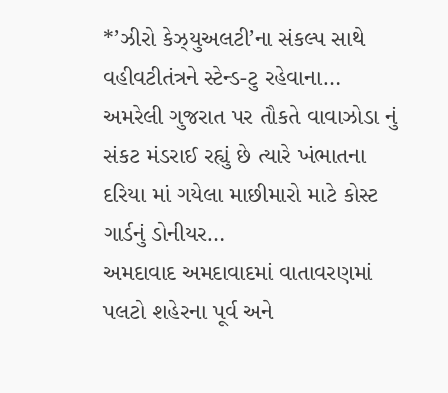*’ઝીરો કેઝ્યુઅલટી’ના સંકલ્પ સાથે વહીવટીતંત્રને સ્ટેન્ડ-ટુ રહેવાના…
અમરેલી ગુજરાત પર તૌકતે વાવાઝોડા નું સંકટ મંડરાઈ રહ્યું છે ત્યારે ખંભાતના દરિયા માં ગયેલા માછીમારો માટે કોસ્ટ ગાર્ડનું ડોનીયર…
અમદાવાદ અમદાવાદમાં વાતાવરણમાં પલટો શહેરના પૂર્વ અને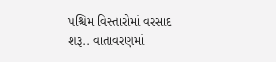પશ્ચિમ વિસ્તારોમાં વરસાદ શરૂ.. વાતાવરણમાં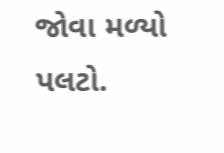જોવા મળ્યો પલટો.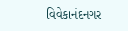વિવેકાનંદનગર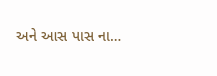અને આસ પાસ ના…